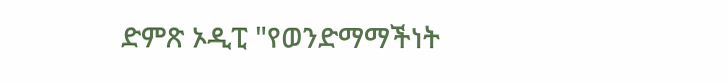ድምጽ ኦዲፒ "የወንድማማችነት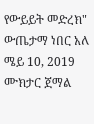የውይይት መድረክ" ውጤታማ ነበር አለ ሜይ 10, 2019 ሙክታር ጀማል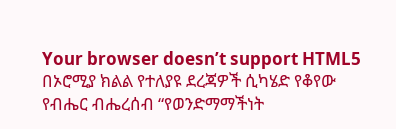Your browser doesn’t support HTML5 በኦሮሚያ ክልል የተለያዩ ደረጃዎች ሲካሄድ የቆየው የብሔር ብሔረሰብ “የወንድማማችነት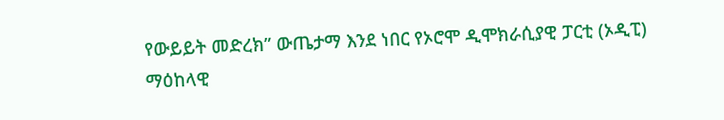የውይይት መድረክ” ውጤታማ እንደ ነበር የኦሮሞ ዲሞክራሲያዊ ፓርቲ (ኦዲፒ) ማዕከላዊ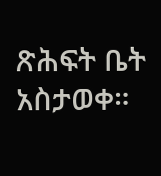ጽሕፍት ቤት አስታወቀ።